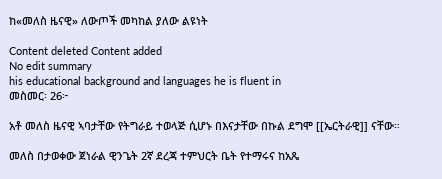ከ«መለስ ዜናዊ» ለውጦች መካከል ያለው ልዩነት

Content deleted Content added
No edit summary
his educational background and languages he is fluent in
መስመር፡ 26፦

አቶ መለስ ዜናዊ ኣባታቸው የትግራይ ተወላጅ ሲሆኑ በእናታቸው በኩል ደግሞ [[ኤርትራዊ]] ናቸው።

መለስ በታወቀው ጀነራል ዊንጌት 2ኛ ደረጃ ተምህርት ቤት የተማሩና ከአጼ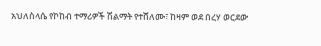አህለስላሴ የኮከብ ተማሪዎች ሽልማት የተሸለሙ፣ ከዛም ወደ በረሃ ወርደው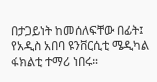በታጋይነት ከመሰለፍቸው በፊት፤ የአዲስ አበባ ዩንቨርሲቲ ሜዲካል ፋክልቲ ተማሪ ነበሩ።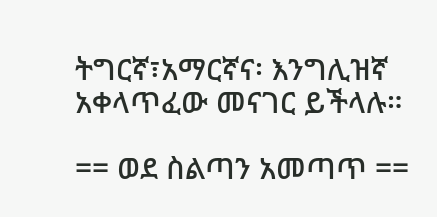ትግርኛ፣አማርኛና፡ እንግሊዝኛ አቀላጥፈው መናገር ይችላሉ።

== ወደ ስልጣን አመጣጥ ==